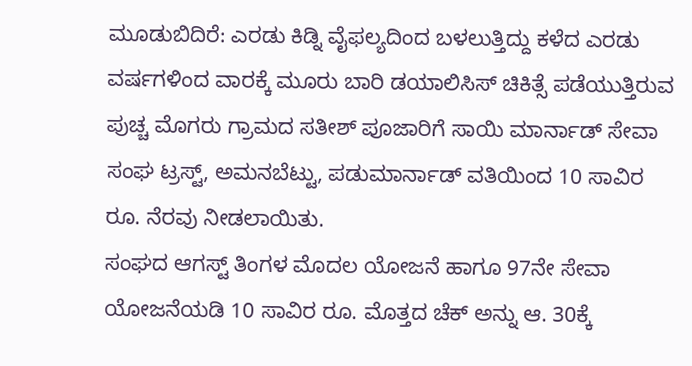ಮೂಡುಬಿದಿರೆ: ಎರಡು ಕಿಡ್ನಿ ವೈಫಲ್ಯದಿಂದ ಬಳಲುತ್ತಿದ್ದು ಕಳೆದ ಎರಡು ವರ್ಷಗಳಿಂದ ವಾರಕ್ಕೆ ಮೂರು ಬಾರಿ ಡಯಾಲಿಸಿಸ್ ಚಿಕಿತ್ಸೆ ಪಡೆಯುತ್ತಿರುವ ಪುಚ್ಚ ಮೊಗರು ಗ್ರಾಮದ ಸತೀಶ್ ಪೂಜಾರಿಗೆ ಸಾಯಿ ಮಾರ್ನಾಡ್ ಸೇವಾ ಸಂಘ ಟ್ರಸ್ಟ್, ಅಮನಬೆಟ್ಟು, ಪಡುಮಾರ್ನಾಡ್ ವತಿಯಿಂದ 10 ಸಾವಿರ ರೂ. ನೆರವು ನೀಡಲಾಯಿತು.
ಸಂಘದ ಆಗಸ್ಟ್ ತಿಂಗಳ ಮೊದಲ ಯೋಜನೆ ಹಾಗೂ 97ನೇ ಸೇವಾ ಯೋಜನೆಯಡಿ 10 ಸಾವಿರ ರೂ. ಮೊತ್ತದ ಚೆಕ್ ಅನ್ನು ಆ. 30ಕ್ಕೆ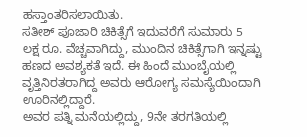ಹಸ್ತಾಂತರಿಸಲಾಯಿತು.
ಸತೀಶ್ ಪೂಜಾರಿ ಚಿಕಿತ್ಸೆಗೆ ಇದುವರೆಗೆ ಸುಮಾರು 5 ಲಕ್ಷ ರೂ. ವೆಚ್ಚವಾಗಿದ್ದು, ಮುಂದಿನ ಚಿಕಿತ್ಸೆಗಾಗಿ ಇನ್ನಷ್ಟು ಹಣದ ಅವಶ್ಯಕತೆ ಇದೆ. ಈ ಹಿಂದೆ ಮುಂಬೈಯಲ್ಲಿ ವೃತ್ತಿನಿರತರಾಗಿದ್ದ ಅವರು ಆರೋಗ್ಯ ಸಮಸ್ಯೆಯಿಂದಾಗಿ ಊರಿನಲ್ಲಿದ್ದಾರೆ.
ಅವರ ಪತ್ನಿ ಮನೆಯಲ್ಲಿದ್ದು, 9ನೇ ತರಗತಿಯಲ್ಲಿ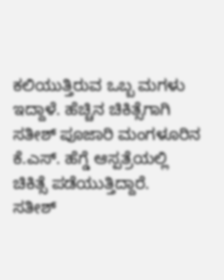ಕಲಿಯುತ್ತಿರುವ ಒಬ್ಬ ಮಗಳು ಇದ್ದಾಳೆ. ಹೆಚ್ಚಿನ ಚಿಕಿತ್ಸೆಗಾಗಿ ಸತೀಶ್ ಪೂಜಾರಿ ಮಂಗಳೂರಿನ ಕೆ.ಎಸ್. ಹೆಗ್ಡೆ ಆಸ್ಪತ್ರೆಯಲ್ಲಿ ಚಿಕಿತ್ಸೆ ಪಡೆಯುತ್ತಿದ್ದಾರೆ.
ಸತೀಶ್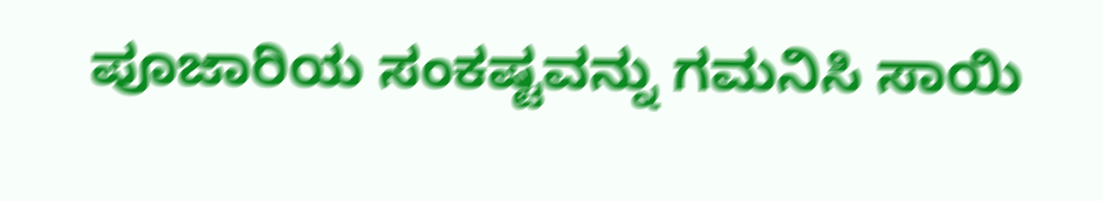ಪೂಜಾರಿಯ ಸಂಕಷ್ಟವನ್ನು ಗಮನಿಸಿ ಸಾಯಿ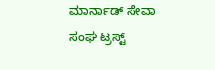ಮಾರ್ನಾಡ್ ಸೇವಾ ಸಂಘ ಟ್ರಸ್ಟ್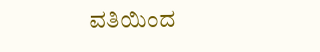ವತಿಯಿಂದ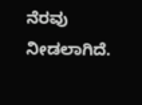ನೆರವು ನೀಡಲಾಗಿದೆ.